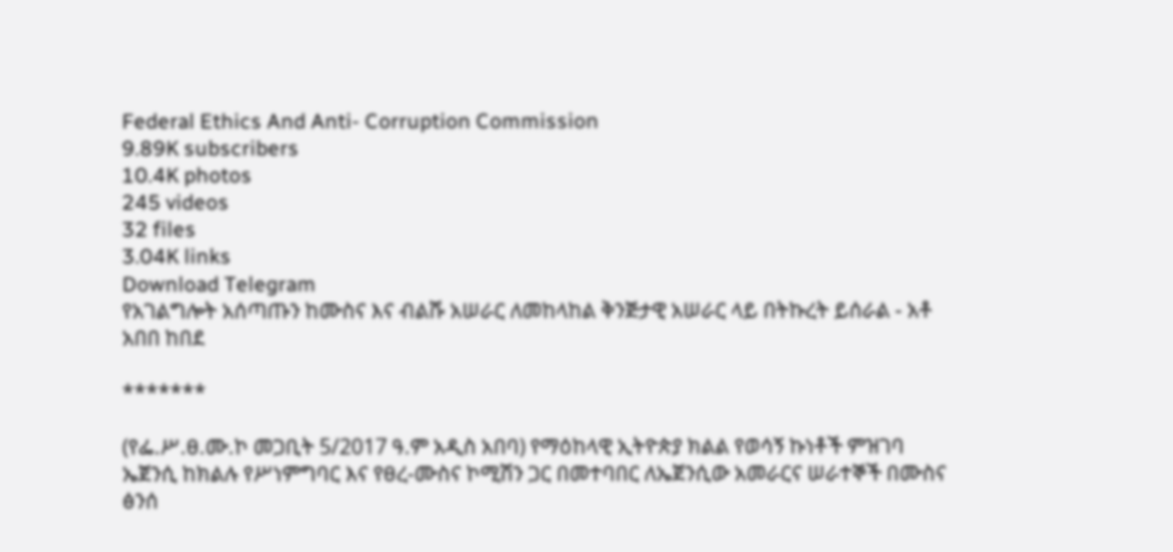Federal Ethics And Anti- Corruption Commission
9.89K subscribers
10.4K photos
245 videos
32 files
3.04K links
Download Telegram
የአገልግሎት አሰጣጡን ከሙስና እና ብልሹ አሠራር ለመከላከል ቅንጅታዊ አሠራር ላይ በትኩረት ይሰራል - አቶ አበበ ከበደ

*******

(የፌ.ሥ.ፀ.ሙ.ኮ መጋቢት 5/2017 ዓ.ም አዲስ አበባ) የማዕከላዊ ኢትዮጵያ ክልል የወሳኝ ኩነቶች ምዝገባ ኤጀንሲ ከክልሉ የሥነምግባር እና የፀረ-ሙስና ኮሚሽን ጋር በመተባበር ለኤጀንሲው አመራርና ሠራተኞች በሙስና ፅንሰ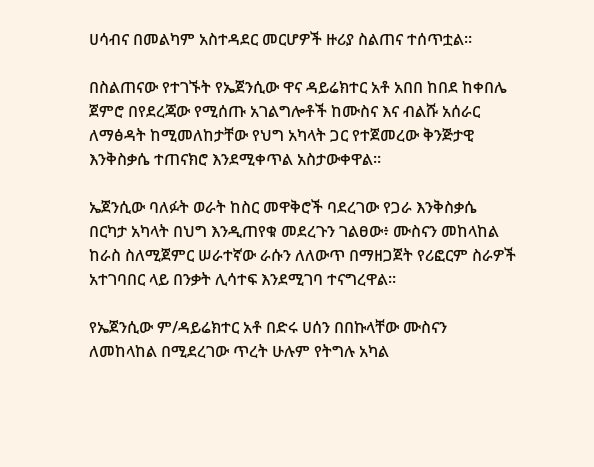ሀሳብና በመልካም አስተዳደር መርሆዎች ዙሪያ ስልጠና ተሰጥቷል።

በስልጠናው የተገኙት የኤጀንሲው ዋና ዳይሬክተር አቶ አበበ ከበደ ከቀበሌ ጀምሮ በየደረጃው የሚሰጡ አገልግሎቶች ከሙስና እና ብልሹ አሰራር ለማፅዳት ከሚመለከታቸው የህግ አካላት ጋር የተጀመረው ቅንጅታዊ እንቅስቃሴ ተጠናክሮ እንደሚቀጥል አስታውቀዋል።

ኤጀንሲው ባለፉት ወራት ከስር መዋቅሮች ባደረገው የጋራ እንቅስቃሴ በርካታ አካላት በህግ እንዲጠየቁ መደረጉን ገልፀው፥ ሙስናን መከላከል ከራስ ስለሚጀምር ሠራተኛው ራሱን ለለውጥ በማዘጋጀት የሪፎርም ስራዎች አተገባበር ላይ በንቃት ሊሳተፍ እንደሚገባ ተናግረዋል።

የኤጀንሲው ም/ዳይሬክተር አቶ በድሩ ሀሰን በበኩላቸው ሙስናን ለመከላከል በሚደረገው ጥረት ሁሉም የትግሉ አካል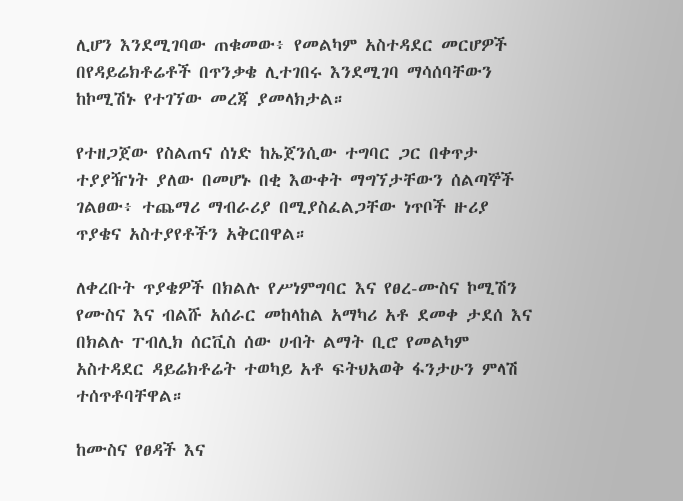ሊሆን እንደሚገባው ጠቁመው፥ የመልካም አስተዳደር መርሆዎች በየዳይሬክቶሬቶች በጥንቃቄ ሊተገበሩ እንደሚገባ ማሳሰባቸውን ከኮሚሽኑ የተገኘው መረጃ ያመላክታል።

የተዘጋጀው የስልጠና ሰነድ ከኤጀንሲው ተግባር ጋር በቀጥታ ተያያዥነት ያለው በመሆኑ በቂ እውቀት ማግኘታቸውን ሰልጣኞች ገልፀው፥ ተጨማሪ ማብራሪያ በሚያስፈልጋቸው ነጥቦች ዙሪያ ጥያቄና አስተያየቶችን አቅርበዋል።

ለቀረቡት ጥያቄዎች በክልሉ የሥነምግባር እና የፀረ-ሙስና ኮሚሽን የሙስና እና ብልሹ አሰራር መከላከል አማካሪ አቶ ደመቀ ታደሰ እና በክልሉ ፐብሊክ ሰርቪስ ሰው ሀብት ልማት ቢሮ የመልካም አስተዳደር ዳይሬክቶሬት ተወካይ አቶ ፍትህአወቅ ፋንታሁን ምላሽ ተሰጥቶባቸዋል።

ከሙስና የፀዳች እና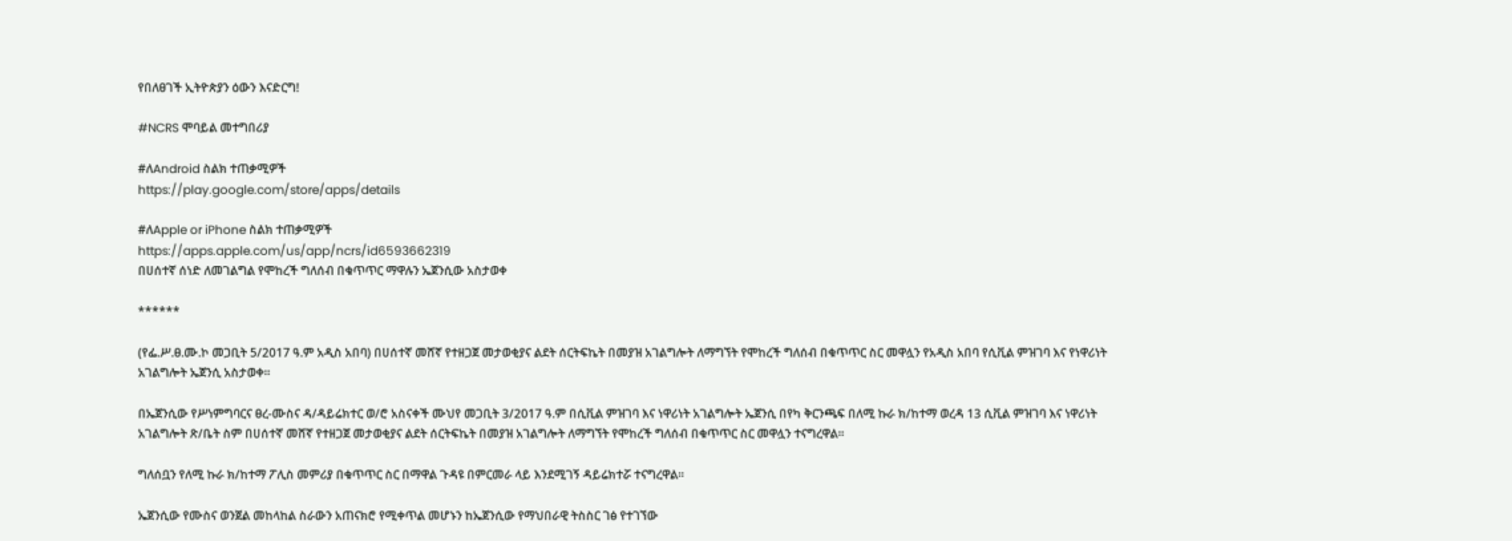የበለፀገች ኢትዮጵያን ዕውን እናድርግ!

#NCRS ሞባይል መተግበሪያ

#ለAndroid ስልክ ተጠቃሚዎች
https://play.google.com/store/apps/details

#ለApple or iPhone ስልክ ተጠቃሚዎች
https://apps.apple.com/us/app/ncrs/id6593662319
በሀሰተኛ ሰነድ ለመገልግል የሞከረች ግለሰብ በቁጥጥር ማዋሉን ኤጀንሲው አስታወቀ

******

(የፌ.ሥ.ፀ.ሙ.ኮ መጋቢት 5/2017 ዓ.ም አዲስ አበባ) በሀሰተኛ መሸኛ የተዘጋጀ መታወቂያና ልደት ሰርትፍኬት በመያዝ አገልግሎት ለማግኘት የሞከረች ግለሰብ በቁጥጥር ስር መዋሏን የአዲስ አበባ የሲቪል ምዝገባ እና የነዋሪነት አገልግሎት ኤጀንሲ አስታወቀ፡፡

በኤጀንሲው የሥነምግባርና ፀረ-ሙስና ዳ/ዳይሬክተር ወ/ሮ አስናቀች ሙህየ መጋቢት 3/2017 ዓ.ም በሲቪል ምዝገባ እና ነዋሪነት አገልግሎት ኤጀንሲ በየካ ቅርንጫፍ በለሚ ኩራ ክ/ከተማ ወረዳ 13 ሲቪል ምዝገባ እና ነዋሪነት አገልግሎት ጽ/ቤት ስም በሀሰተኛ መሸኛ የተዘጋጀ መታወቂያና ልደት ሰርትፍኬት በመያዝ አገልግሎት ለማግኘት የሞከረች ግለሰብ በቁጥጥር ስር መዋሏን ተናግረዋል፡፡

ግለሰቧን የለሚ ኩራ ክ/ከተማ ፖሊስ መምሪያ በቁጥጥር ስር በማዋል ጉዳዩ በምርመራ ላይ እንደሚገኝ ዳይሬክተሯ ተናግረዋል፡፡

ኤጀንሲው የሙስና ወንጀል መከላከል ስራውን አጠናክሮ የሚቀጥል መሆኑን ከኤጀንሲው የማህበራዊ ትስስር ገፅ የተገኘው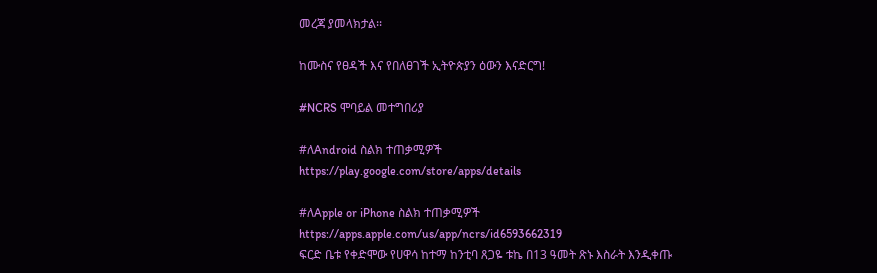መረጃ ያመላክታል፡፡

ከሙስና የፀዳች እና የበለፀገች ኢትዮጵያን ዕውን እናድርግ!

#NCRS ሞባይል መተግበሪያ

#ለAndroid ስልክ ተጠቃሚዎች
https://play.google.com/store/apps/details

#ለApple or iPhone ስልክ ተጠቃሚዎች
https://apps.apple.com/us/app/ncrs/id6593662319
ፍርድ ቤቱ የቀድሞው የሀዋሳ ከተማ ከንቲባ ጸጋዬ ቱኬ በ13 ዓመት ጽኑ እስራት እንዲቀጡ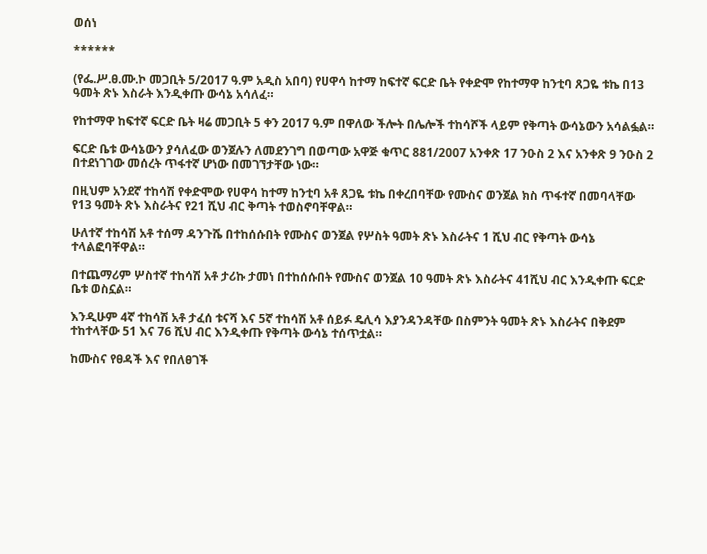ወሰነ

******

(የፌ.ሥ.ፀ.ሙ.ኮ መጋቢት 5/2017 ዓ.ም አዲስ አበባ) የሀዋሳ ከተማ ከፍተኛ ፍርድ ቤት የቀድሞ የከተማዋ ከንቲባ ጸጋዬ ቱኬ በ13 ዓመት ጽኑ እስራት እንዲቀጡ ውሳኔ አሳለፈ።

የከተማዋ ከፍተኛ ፍርድ ቤት ዛሬ መጋቢት 5 ቀን 2017 ዓ.ም በዋለው ችሎት በሌሎች ተከሳሾች ላይም የቅጣት ውሳኔውን አሳልፏል።

ፍርድ ቤቱ ውሳኔውን ያሳለፈው ወንጀሉን ለመደንገግ በወጣው አዋጅ ቁጥር 881/2007 አንቀጽ 17 ንዑስ 2 እና አንቀጽ 9 ንዑስ 2 በተደነገገው መሰረት ጥፋተኛ ሆነው በመገኘታቸው ነው።

በዚህም አንደኛ ተከሳሽ የቀድሞው የሀዋሳ ከተማ ከንቲባ አቶ ጸጋዬ ቱኬ በቀረበባቸው የሙስና ወንጀል ክስ ጥፋተኛ በመባላቸው የ13 ዓመት ጽኑ እስራትና የ21 ሺህ ብር ቅጣት ተወስኖባቸዋል።

ሁለተኛ ተከሳሽ አቶ ተሰማ ዳንጉሼ በተከሰሱበት የሙስና ወንጀል የሦስት ዓመት ጽኑ እስራትና 1 ሺህ ብር የቅጣት ውሳኔ ተላልፎባቸዋል።

በተጨማሪም ሦስተኛ ተከሳሽ አቶ ታሪኩ ታመነ በተከሰሱበት የሙስና ወንጀል 10 ዓመት ጽኑ እስራትና 41ሺህ ብር እንዲቀጡ ፍርድ ቤቱ ወስኗል።

እንዲሁም 4ኛ ተከሳሽ አቶ ታፈሰ ቱናሻ እና 5ኛ ተከሳሽ አቶ ሰይፉ ዴሊሳ እያንዳንዳቸው በስምንት ዓመት ጽኑ እስራትና በቅደም ተከተላቸው 51 እና 76 ሺህ ብር እንዲቀጡ የቅጣት ውሳኔ ተሰጥቷል።

ከሙስና የፀዳች እና የበለፀገች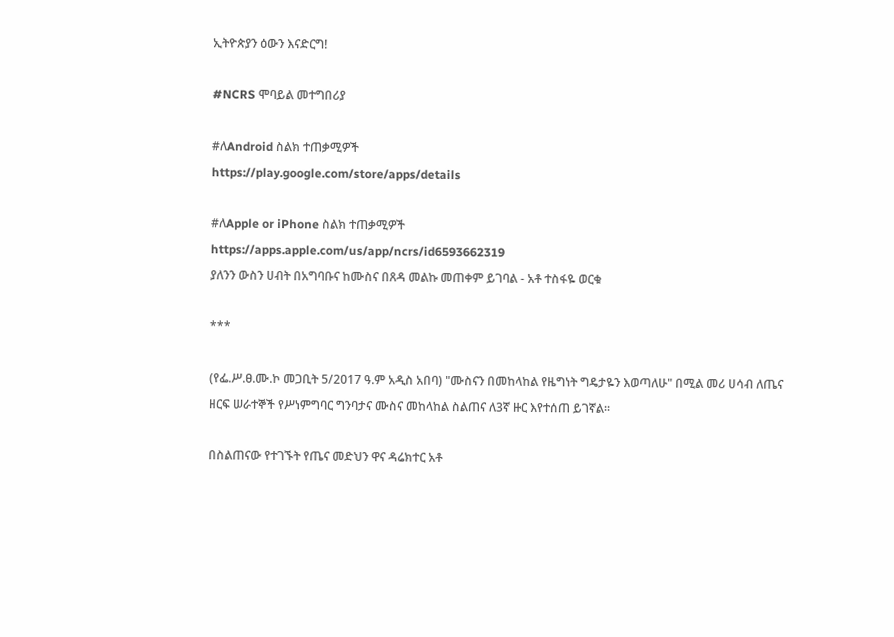ኢትዮጵያን ዕውን እናድርግ!

#NCRS ሞባይል መተግበሪያ

#ለAndroid ስልክ ተጠቃሚዎች
https://play.google.com/store/apps/details

#ለApple or iPhone ስልክ ተጠቃሚዎች
https://apps.apple.com/us/app/ncrs/id6593662319
ያለንን ውስን ሀብት በአግባቡና ከሙስና በጸዳ መልኩ መጠቀም ይገባል - አቶ ተስፋዬ ወርቁ

***

(የፌ.ሥ.ፀ.ሙ.ኮ መጋቢት 5/2017 ዓ.ም አዲስ አበባ) "ሙስናን በመከላከል የዜግነት ግዴታዬን እወጣለሁ" በሚል መሪ ሀሳብ ለጤና ዘርፍ ሠራተኞች የሥነምግባር ግንባታና ሙስና መከላከል ስልጠና ለ3ኛ ዙር እየተሰጠ ይገኛል፡፡

በስልጠናው የተገኙት የጤና መድህን ዋና ዳሬክተር አቶ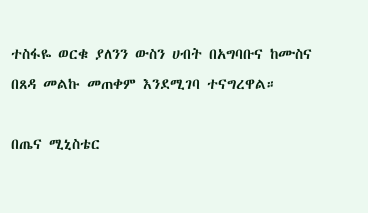ተስፋዬ ወርቁ ያለንን ውስን ሀብት በአግባቡና ከሙስና በጸዳ መልኩ መጠቀም እንደሚገባ ተናግረዋል።

በጤና ሚኒስቴር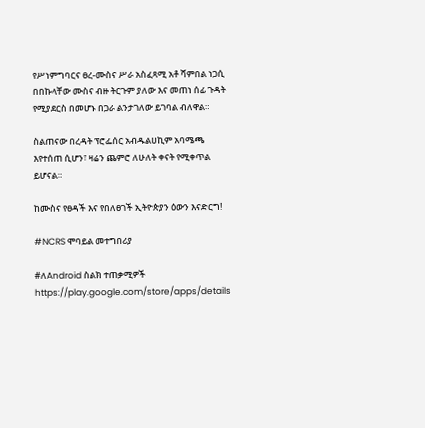የሥነምግባርና ፀረ-ሙስና ሥራ አስፈጻሚ አቶ ሻምበል ነጋሲ በበኩላቸው ሙስና ብዙ ትርጉም ያለው እና መጠነ ሰፊ ጉዳት የሚያደርስ በመሆኑ በጋራ ልንታገለው ይገባል ብለዋል።

ስልጠናው በረዳት ፕሮፌሰር አብዱልሀኪም አባሜጫ እየተሰጠ ሲሆን፣ ዛሬን ጨምሮ ለሁለት ቀናት የሚቀጥል ይሆናል።

ከሙስና የፀዳች እና የበለፀገች ኢትዮጵያን ዕውን እናድርግ!

#NCRS ሞባይል መተግበሪያ

#ለAndroid ስልክ ተጠቃሚዎች
https://play.google.com/store/apps/details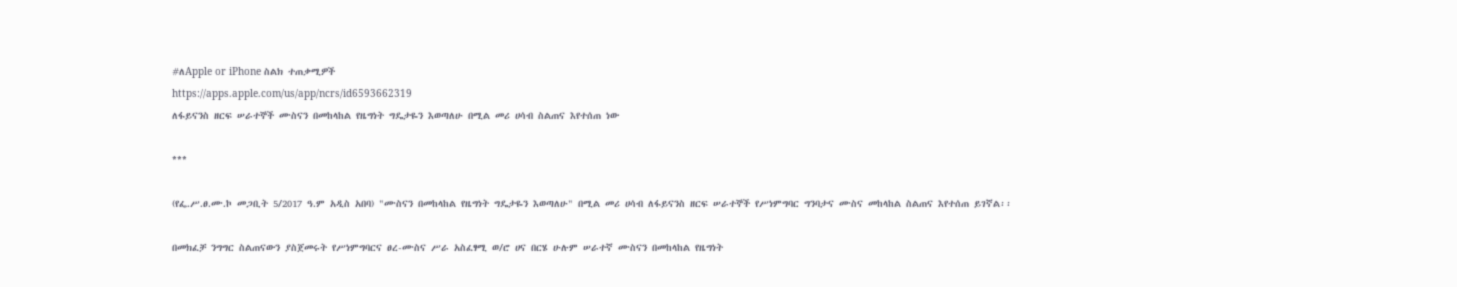#ለApple or iPhone ስልክ ተጠቃሚዎች
https://apps.apple.com/us/app/ncrs/id6593662319
ለፋይናንስ ዘርፍ ሠራተኞች ሙስናን በመከላከል የዜግነት ግዴታዬን እወጣለሁ በሚል መሪ ሀሳብ ስልጠና እየተሰጠ ነው

***

(የፌ.ሥ.ፀ.ሙ.ኮ መጋቢት 5/2017 ዓ.ም አዲስ አበባ) "ሙስናን በመከላከል የዜግነት ግዴታዬን እወጣለሁ" በሚል መሪ ሀሳብ ለፋይናንስ ዘርፍ ሠራተኞች የሥነምግባር ግንባታና ሙስና መከላከል ስልጠና እየተሰጠ ይገኛል፡፡

በመክፈቻ ንግግር ስልጠናውን ያስጀመሩት የሥነምግባርና ፀረ-ሙስና ሥራ አስፈፃሚ ወ/ሮ ሀና በርሄ ሁሉም ሠራተኛ ሙስናን በመከላከል የዜግነት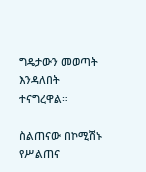ግዴታውን መወጣት እንዳለበት ተናግረዋል።

ስልጠናው በኮሚሽኑ የሥልጠና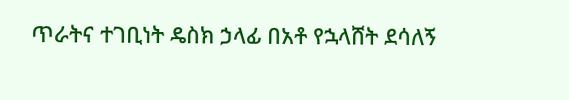ጥራትና ተገቢነት ዴስክ ኃላፊ በአቶ የኋላሸት ደሳለኝ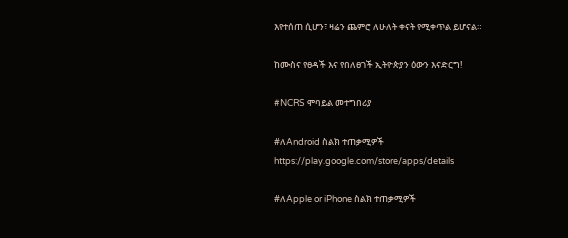እየተሰጠ ሲሆን፣ ዛሬን ጨምሮ ለሁለት ቀናት የሚቀጥል ይሆናል።

ከሙስና የፀዳች እና የበለፀገች ኢትዮጵያን ዕውን እናድርግ!

#NCRS ሞባይል መተግበሪያ

#ለAndroid ስልክ ተጠቃሚዎች
https://play.google.com/store/apps/details

#ለApple or iPhone ስልክ ተጠቃሚዎች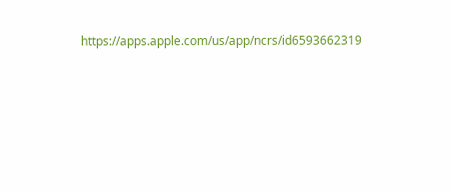https://apps.apple.com/us/app/ncrs/id6593662319